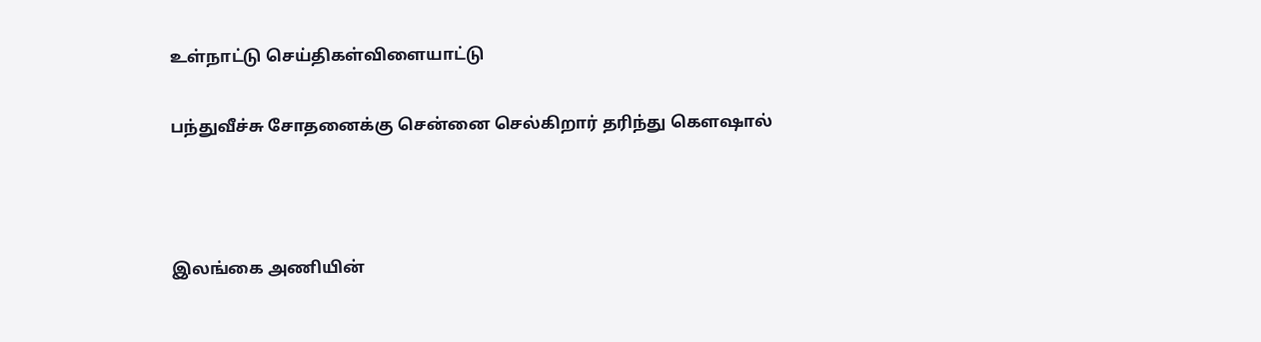உள்நாட்டு செய்திகள்விளையாட்டு

பந்துவீச்சு சோதனைக்கு சென்னை செல்கிறார் தரிந்து கௌஷால்



இலங்கை அணியின்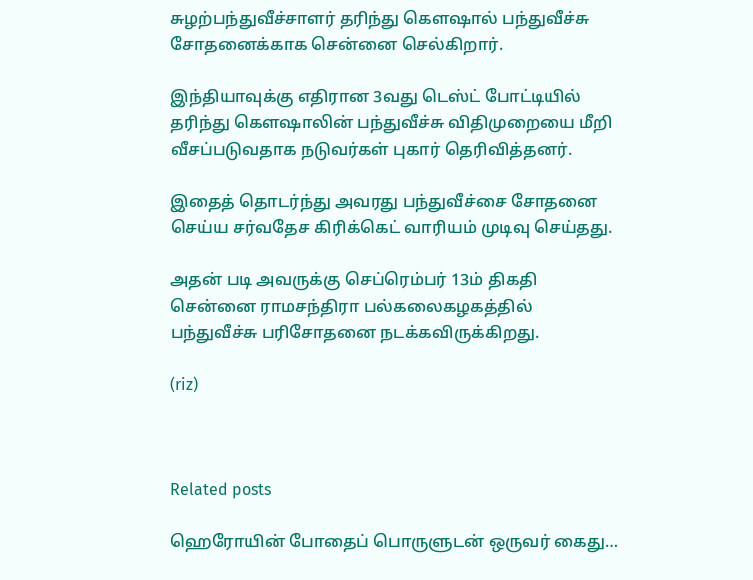சுழற்பந்துவீச்சாளர் தரிந்து கௌஷால் பந்துவீச்சு சோதனைக்காக சென்னை செல்கிறார்.

இந்தியாவுக்கு எதிரான 3வது டெஸ்ட் போட்டியில் தரிந்து கௌஷாலின் பந்துவீச்சு விதிமுறையை மீறி வீசப்படுவதாக நடுவர்கள் புகார் தெரிவித்தனர்.

இதைத் தொடர்ந்து அவரது பந்துவீச்சை சோதனை செய்ய சர்வதேச கிரிக்கெட் வாரியம் முடிவு செய்தது.

அதன் படி அவருக்கு செப்ரெம்பர் 13ம் திகதி சென்னை ராமசந்திரா பல்கலைகழகத்தில் பந்துவீச்சு பரிசோதனை நடக்கவிருக்கிறது.

(riz)



Related posts

ஹெரோயின் போதைப் பொருளுடன் ஒருவர் கைது…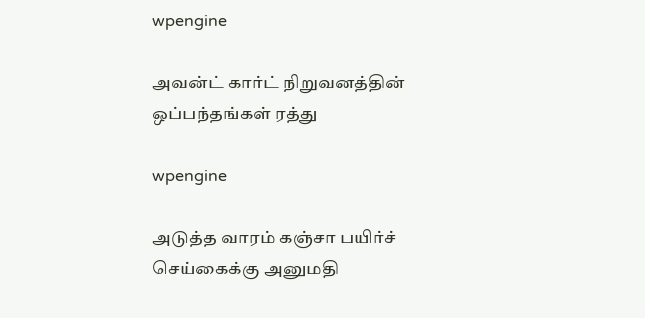wpengine

அவன்ட் கார்ட் நிறுவனத்தின் ஒப்பந்தங்கள் ரத்து

wpengine

அடுத்த வாரம் கஞ்சா பயிர்ச் செய்கைக்கு அனுமதி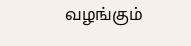வழங்கும்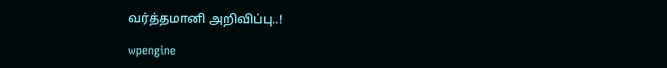வர்த்தமானி அறிவிப்பு..!

wpengine